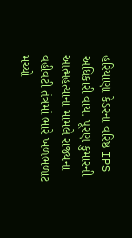હરિયાણા કેડરના વરિષ્ઠ IPS અધિકારી વાય. પૂરણ કુમારની આત્મહત્યાના મામલે રાજ્યના વહીવટી તંત્રમાં ભારે ખળભળાટ મચ્યો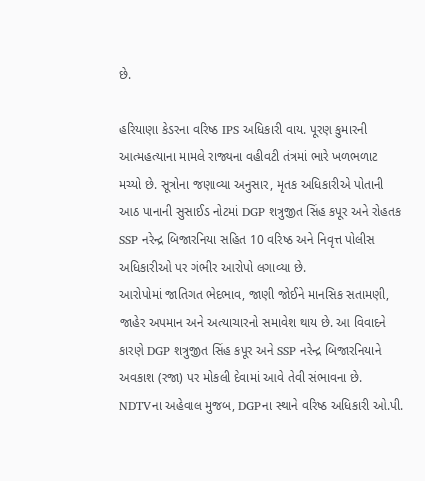છે.

હરિયાણા કેડરના વરિષ્ઠ IPS અધિકારી વાય. પૂરણ કુમારની આત્મહત્યાના મામલે રાજ્યના વહીવટી તંત્રમાં ભારે ખળભળાટ મચ્યો છે. સૂત્રોના જણાવ્યા અનુસાર, મૃતક અધિકારીએ પોતાની આઠ પાનાની સુસાઈડ નોટમાં DGP શત્રુજીત સિંહ કપૂર અને રોહતક SSP નરેન્દ્ર બિજારનિયા સહિત 10 વરિષ્ઠ અને નિવૃત્ત પોલીસ અધિકારીઓ પર ગંભીર આરોપો લગાવ્યા છે.
આરોપોમાં જાતિગત ભેદભાવ, જાણી જોઈને માનસિક સતામણી, જાહેર અપમાન અને અત્યાચારનો સમાવેશ થાય છે. આ વિવાદને કારણે DGP શત્રુજીત સિંહ કપૂર અને SSP નરેન્દ્ર બિજારનિયાને અવકાશ (રજા) પર મોકલી દેવામાં આવે તેવી સંભાવના છે. NDTVના અહેવાલ મુજબ, DGPના સ્થાને વરિષ્ઠ અધિકારી ઓ.પી.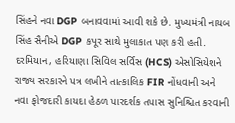સિંહને નવા DGP બનાવવામાં આવી શકે છે. મુખ્યમંત્રી નાયબ સિંહ સૈનીએ DGP કપૂર સાથે મુલાકાત પણ કરી હતી.
દરમિયાન, હરિયાણા સિવિલ સર્વિસ (HCS) એસોસિયેશને રાજ્ય સરકારને પત્ર લખીને તાત્કાલિક FIR નોંધવાની અને નવા ફોજદારી કાયદા હેઠળ પારદર્શક તપાસ સુનિશ્ચિત કરવાની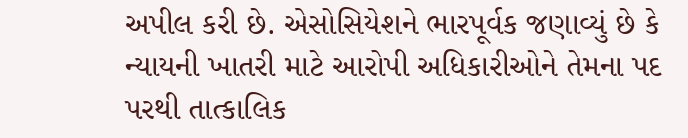અપીલ કરી છે. એસોસિયેશને ભારપૂર્વક જણાવ્યું છે કે ન્યાયની ખાતરી માટે આરોપી અધિકારીઓને તેમના પદ પરથી તાત્કાલિક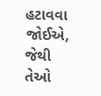હટાવવા જોઈએ, જેથી તેઓ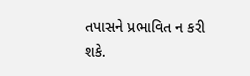તપાસને પ્રભાવિત ન કરી શકે.